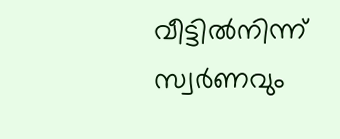വീട്ടിൽനിന്ന് സ്വർണവും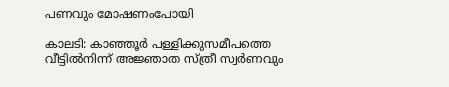പണവും മോഷണംപോയി

കാലടി: കാഞ്ഞൂർ പള്ളിക്കുസമീപത്തെ വീട്ടിൽനിന്ന് അജ്ഞാത സ്ത്രീ സ്വർണവും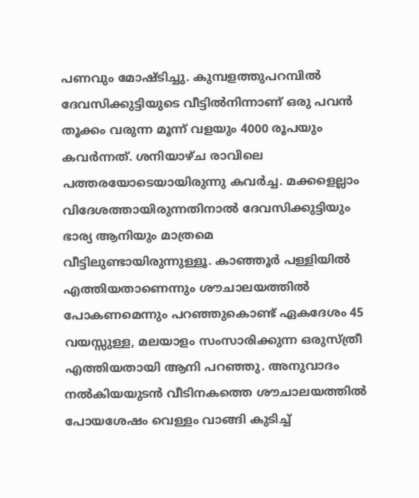പണവും മോഷ്ടിച്ചു. കുമ്പളത്തുപറമ്പിൽ ദേവസിക്കുട്ടിയുടെ വീട്ടിൽനിന്നാണ് ഒരു പവൻ തൂക്കം വരുന്ന മൂന്ന് വളയും 4000 രൂപയും കവർന്നത്. ശനിയാഴ്ച രാവിലെ പത്തരയോടെയായിരുന്നു കവർച്ച. മക്കളെല്ലാം വിദേശത്തായിരുന്നതിനാൽ ദേവസിക്കുട്ടിയും ഭാര്യ ആനിയും മാത്രമെ വീട്ടിലുണ്ടായിരുന്നുള്ളൂ. കാഞ്ഞൂർ പള്ളിയിൽ എത്തിയതാണെന്നും ശൗചാലയത്തിൽ പോകണമെന്നും പറഞ്ഞുകൊണ്ട് ഏകദേശം 45 വയസ്സുള്ള, മലയാളം സംസാരിക്കുന്ന ഒരുസ്ത്രീ എത്തിയതായി ആനി പറഞ്ഞു. അനുവാദം നൽകിയയുടൻ വീടിനകത്തെ ശൗചാലയത്തിൽ പോയശേഷം വെള്ളം വാങ്ങി കുടിച്ച്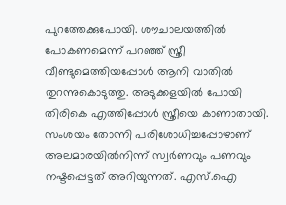പുറത്തേക്കുപോയി. ശൗചാലയത്തിൽ പോകണമെന്ന് പറഞ്ഞ് സ്ത്രീ വീണ്ടുമെത്തിയപ്പോൾ ആനി വാതിൽ തുറന്നുകൊടുത്തു. അടുക്കളയിൽ പോയി തിരികെ എത്തിപ്പോൾ സ്ത്രീയെ കാണാതായി. സംശയം തോന്നി പരിശോധിച്ചപ്പോഴാണ് അലമാരയിൽനിന്ന് സ്വർണവും പണവും നഷ്ടപ്പെട്ടത് അറിയുന്നത്. എസ്.ഐ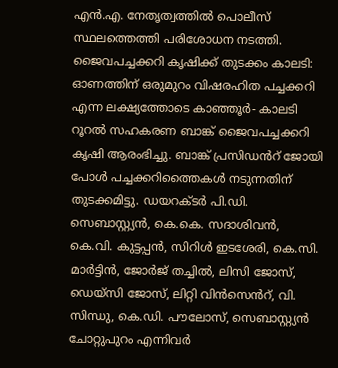എൻ.എ. നേതൃത്വത്തിൽ പൊലീസ് സ്ഥലത്തെത്തി പരിശോധന നടത്തി. ജൈവപച്ചക്കറി കൃഷിക്ക് തുടക്കം കാലടി: ഓണത്തിന് ഒരുമുറം വിഷരഹിത പച്ചക്കറി എന്ന ലക്ഷ്യത്തോടെ കാഞ്ഞൂർ- കാലടി റൂറൽ സഹകരണ ബാങ്ക് ജൈവപച്ചക്കറി കൃഷി ആരംഭിച്ചു. ബാങ്ക് പ്രസിഡൻറ് ജോയി പോൾ പച്ചക്കറിത്തൈകൾ നടുന്നതിന് തുടക്കമിട്ടു. ഡയറക്ടർ പി.ഡി. സെബാസ്റ്റ്യൻ, കെ.കെ. സദാശിവൻ, കെ.വി. കുട്ടപ്പൻ, സിറിൾ ഇടശേരി, കെ.സി. മാർട്ടിൻ, ജോർജ് തച്ചിൽ, ലിസി ജോസ്, ഡെയ്സി ജോസ്, ലിറ്റി വിൻസെൻറ്, വി. സിന്ധു, കെ.ഡി. പൗലോസ്, സെബാസ്റ്റ്യൻ ചോറ്റുപുറം എന്നിവർ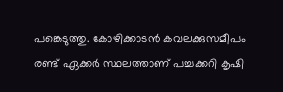പങ്കെടുത്തു. കോഴിക്കാടൻ കവലക്കുസമീപം രണ്ട് ഏക്കർ സ്ഥലത്താണ് പച്ചക്കറി കൃഷി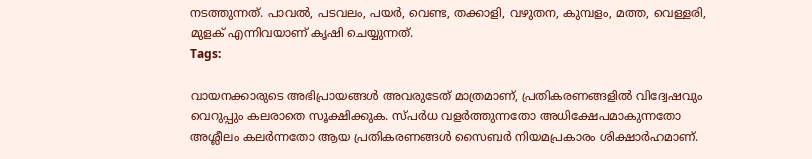നടത്തുന്നത്. പാവൽ, പടവലം, പയർ, വെണ്ട, തക്കാളി, വഴുതന, കുമ്പളം, മത്ത, വെള്ളരി, മുളക് എന്നിവയാണ് കൃഷി ചെയ്യുന്നത്.
Tags:

വായനക്കാരുടെ അഭിപ്രായങ്ങള്‍ അവരുടേത് മാത്രമാണ്, പ്രതികരണങ്ങളിൽ വിദ്വേഷവും വെറുപ്പും കലരാതെ സൂക്ഷിക്കുക. സ്പർധ വളർത്തുന്നതോ അധിക്ഷേപമാകുന്നതോ അശ്ലീലം കലർന്നതോ ആയ പ്രതികരണങ്ങൾ സൈബർ നിയമപ്രകാരം ശിക്ഷാർഹമാണ്.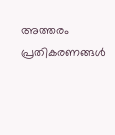അത്തരം പ്രതികരണങ്ങൾ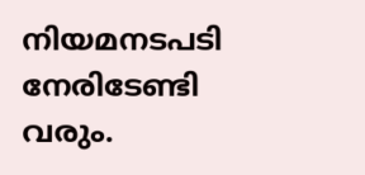നിയമനടപടി നേരിടേണ്ടി വരും.